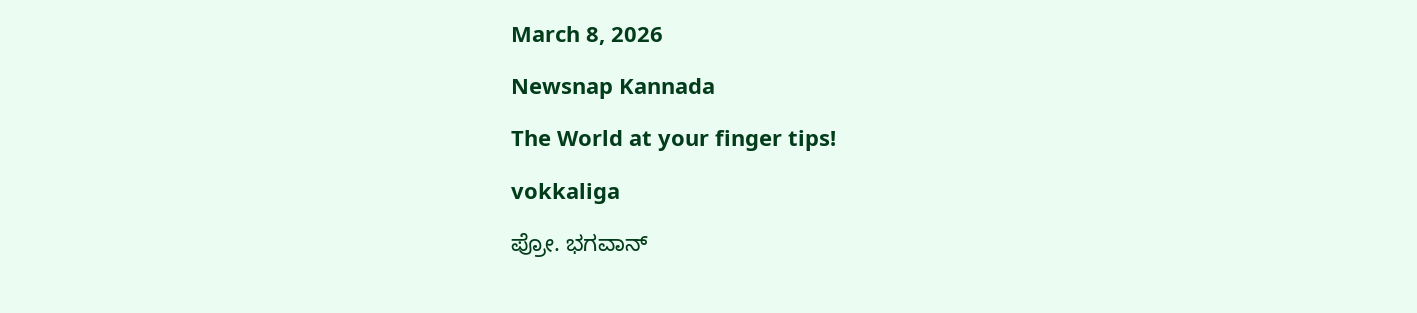March 8, 2026

Newsnap Kannada

The World at your finger tips!

vokkaliga

ಪ್ರೋ. ಭಗವಾನ್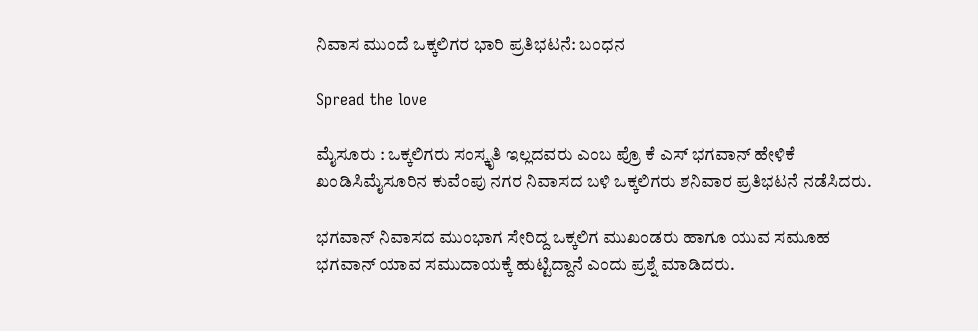ನಿವಾಸ ಮುಂದೆ ಒಕ್ಕಲಿಗರ ಭಾರಿ ಪ್ರತಿಭಟನೆ: ಬಂಧನ

Spread the love

ಮೈಸೂರು : ಒಕ್ಕಲಿಗರು ಸಂಸ್ಕೃತಿ ಇಲ್ಲದವರು ಎಂಬ ಪ್ರೊ ಕೆ ಎಸ್ ಭಗವಾನ್ ಹೇಳಿಕೆ ಖಂಡಿಸಿಮೈಸೂರಿನ ಕುವೆಂಪು ನಗರ ನಿವಾಸದ ಬಳಿ ಒಕ್ಕಲಿಗರು ಶನಿವಾರ ಪ್ರತಿಭಟನೆ ನಡೆಸಿದರು.

ಭಗವಾನ್ ನಿವಾಸದ ಮುಂಭಾಗ ಸೇರಿದ್ದ ಒಕ್ಕಲಿಗ ಮುಖಂಡರು ಹಾಗೂ ಯುವ ಸಮೂಹ ಭಗವಾನ್ ಯಾವ ಸಮುದಾಯಕ್ಕೆ ಹುಟ್ಟಿದ್ದಾನೆ ಎಂದು ಪ್ರಶ್ನೆ ಮಾಡಿದರು.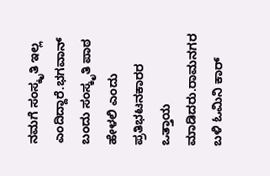ನಮಗೆ ಸಂಸ್ಕೃತಿ ಇಲ್ಲ ಎಂದಿದ್ದಾರೆ.ಭಗವಾನ್ ಬಂದು ಸಂಸ್ಕೃತಿ ಪಾಠ ಹೇಳಲಿ ಎಂದು ಪ್ರತಿಭಟನಕಾರರ ಒತ್ತಾಯ ಮಾಡಿದರು.ರಾಮನಗರ ಬಳಿ ಓಮಿನಿ ಕಾರ್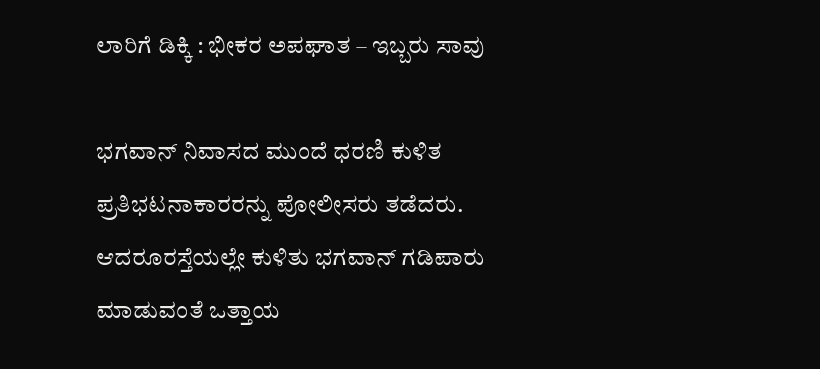ಲಾರಿಗೆ ಡಿಕ್ಕಿ : ಭೀಕರ ಅಪಘಾತ – ಇಬ್ಬರು ಸಾವು

ಭಗವಾನ್ ನಿವಾಸದ ಮುಂದೆ ಧರಣಿ ಕುಳಿತ ಪ್ರತಿಭಟನಾಕಾರರನ್ನು ಪೋಲೀಸರು ತಡೆದರು. ಆದರೂರಸ್ತೆಯಲ್ಲೇ ಕುಳಿತು ಭಗವಾನ್ ಗಡಿಪಾರು ಮಾಡುವಂತೆ ಒತ್ತಾಯ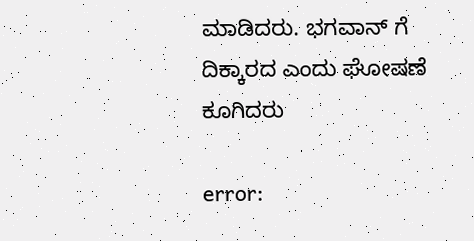ಮಾಡಿದರು. ಭಗವಾನ್ ಗೆ ದಿಕ್ಕಾರದ ಎಂದು ಘೋಷಣೆ ಕೂಗಿದರು

error: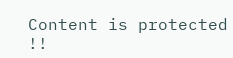Content is protected !!